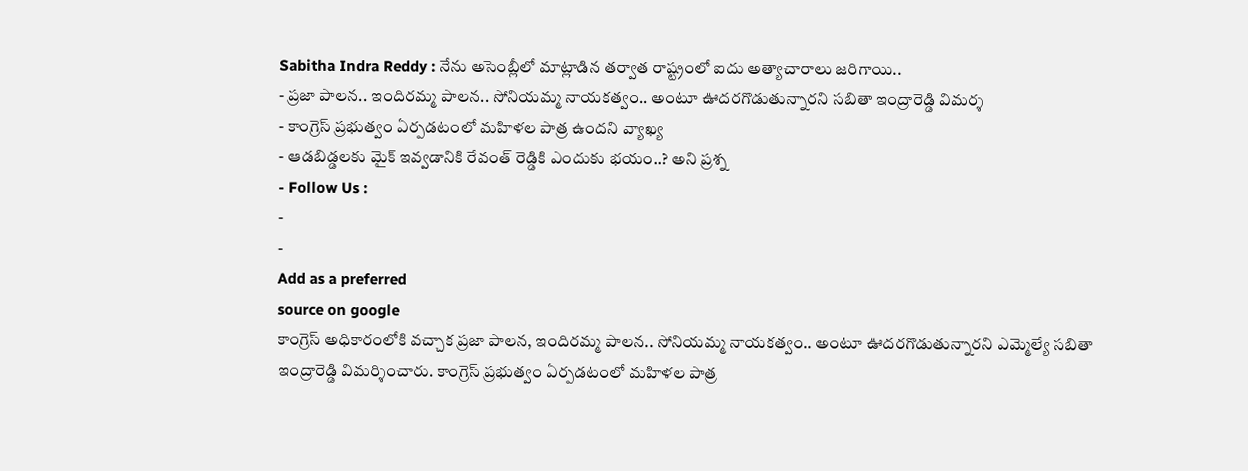Sabitha Indra Reddy : నేను అసెంబ్లీలో మాట్లాడిన తర్వాత రాష్ట్రంలో ఐదు అత్యాచారాలు జరిగాయి..
- ప్రజా పాలన.. ఇందిరమ్మ పాలన.. సోనియమ్మ నాయకత్వం.. అంటూ ఊదరగొడుతున్నారని సబితా ఇంద్రారెడ్డి విమర్శ
- కాంగ్రెస్ ప్రభుత్వం ఏర్పడటంలో మహిళల పాత్ర ఉందని వ్యాఖ్య
- ఆడబిడ్డలకు మైక్ ఇవ్వడానికి రేవంత్ రెడ్డికి ఎందుకు భయం..? అని ప్రశ్న
- Follow Us :
-
-
Add as a preferred
source on google
కాంగ్రెస్ అధికారంలోకి వచ్చాక ప్రజా పాలన, ఇందిరమ్మ పాలన.. సోనియమ్మ నాయకత్వం.. అంటూ ఊదరగొడుతున్నారని ఎమ్మెల్యే సబితా ఇంద్రారెడ్డి విమర్శించారు. కాంగ్రెస్ ప్రభుత్వం ఏర్పడటంలో మహిళల పాత్ర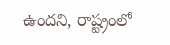ఉందని, రాష్ట్రంలో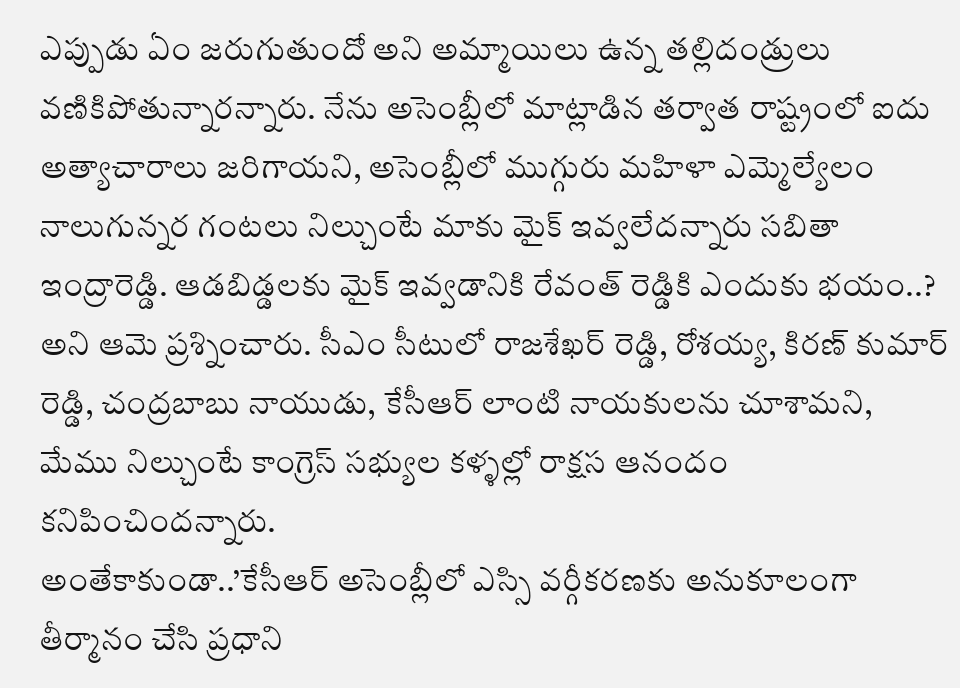ఎప్పుడు ఏం జరుగుతుందో అని అమ్మాయిలు ఉన్న తల్లిదండ్రులు వణికిపోతున్నారన్నారు. నేను అసెంబ్లీలో మాట్లాడిన తర్వాత రాష్ట్రంలో ఐదు అత్యాచారాలు జరిగాయని, అసెంబ్లీలో ముగ్గురు మహిళా ఎమ్మెల్యేలం నాలుగున్నర గంటలు నిల్చుంటే మాకు మైక్ ఇవ్వలేదన్నారు సబితా ఇంద్రారెడ్డి. ఆడబిడ్డలకు మైక్ ఇవ్వడానికి రేవంత్ రెడ్డికి ఎందుకు భయం..? అని ఆమె ప్రశ్నించారు. సీఎం సీటులో రాజశేఖర్ రెడ్డి, రోశయ్య, కిరణ్ కుమార్ రెడ్డి, చంద్రబాబు నాయుడు, కేసీఆర్ లాంటి నాయకులను చూశామని, మేము నిల్చుంటే కాంగ్రెస్ సభ్యుల కళ్ళల్లో రాక్షస ఆనందం కనిపించిందన్నారు.
అంతేకాకుండా..’కేసీఆర్ అసెంబ్లీలో ఎస్సి వర్గీకరణకు అనుకూలంగా తీర్మానం చేసి ప్రధాని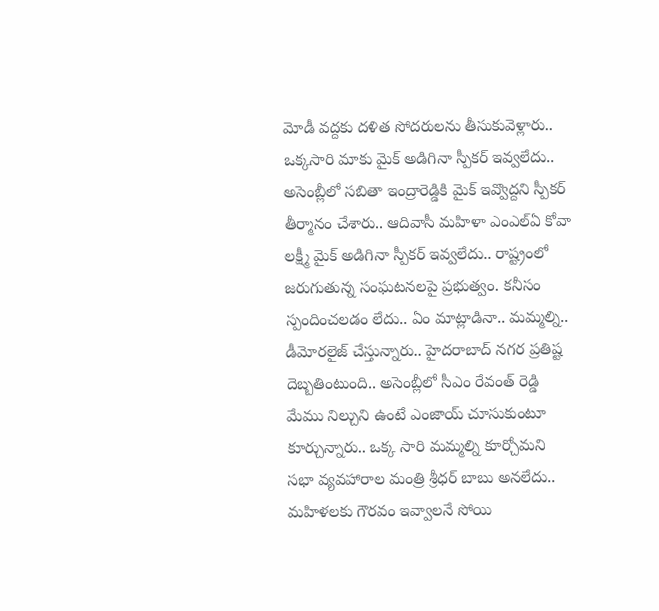మోడీ వద్దకు దళిత సోదరులను తీసుకువెళ్లారు.. ఒక్కసారి మాకు మైక్ అడిగినా స్పీకర్ ఇవ్వలేదు.. అసెంబ్లీలో సబితా ఇంద్రారెడ్డికి మైక్ ఇవ్వొద్దని స్పీకర్ తీర్మానం చేశారు.. ఆదివాసీ మహిళా ఎంఎల్ఏ కోవా లక్ష్మీ మైక్ అడిగినా స్పీకర్ ఇవ్వలేదు.. రాష్ట్రంలో జరుగుతున్న సంఘటనలపై ప్రభుత్వం. కనీసం స్పందించలడం లేదు.. ఏం మాట్లాడినా.. మమ్మల్ని.. డీమోరలైజ్ చేస్తున్నారు.. హైదరాబాద్ నగర ప్రతిష్ట దెబ్బతింటుంది.. అసెంబ్లీలో సీఎం రేవంత్ రెడ్డి మేము నిల్చుని ఉంటే ఎంజాయ్ చూసుకుంటూ కూర్చున్నారు.. ఒక్క సారి మమ్మల్ని కూర్చోమని సభా వ్యవహారాల మంత్రి శ్రీధర్ బాబు అనలేదు.. మహిళలకు గౌరవం ఇవ్వాలనే సోయి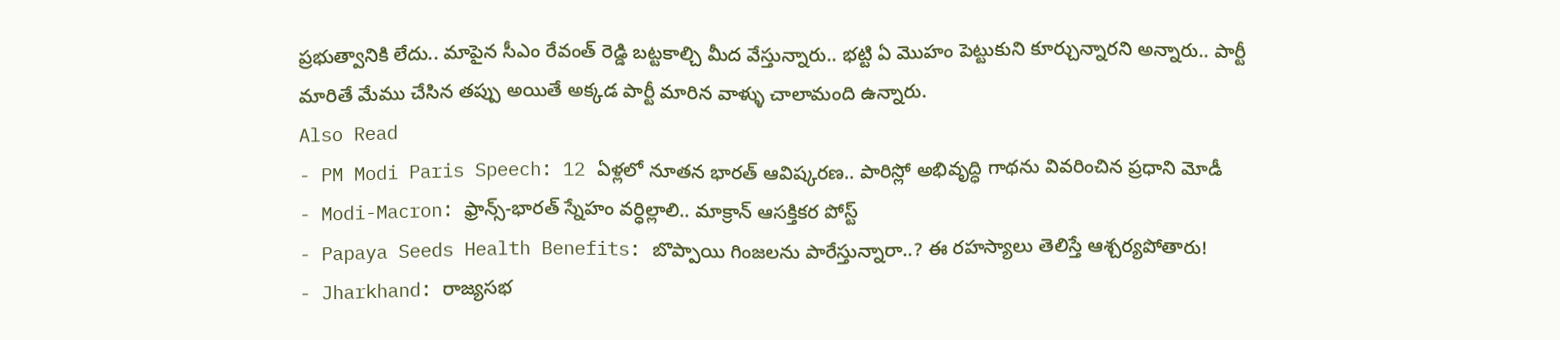ప్రభుత్వానికి లేదు.. మాపైన సీఎం రేవంత్ రెడ్డి బట్టకాల్చి మీద వేస్తున్నారు.. భట్టి ఏ మొహం పెట్టుకుని కూర్చున్నారని అన్నారు.. పార్టీ మారితే మేము చేసిన తప్పు అయితే అక్కడ పార్టీ మారిన వాళ్ళు చాలామంది ఉన్నారు.
Also Read
- PM Modi Paris Speech: 12 ఏళ్లలో నూతన భారత్ ఆవిష్కరణ.. పారిస్లో అభివృద్ధి గాథను వివరించిన ప్రధాని మోడీ
- Modi-Macron: ఫ్రాన్స్-భారత్ స్నేహం వర్ధిల్లాలి.. మాక్రాన్ ఆసక్తికర పోస్ట్
- Papaya Seeds Health Benefits: బొప్పాయి గింజలను పారేస్తున్నారా..? ఈ రహస్యాలు తెలిస్తే ఆశ్చర్యపోతారు!
- Jharkhand: రాజ్యసభ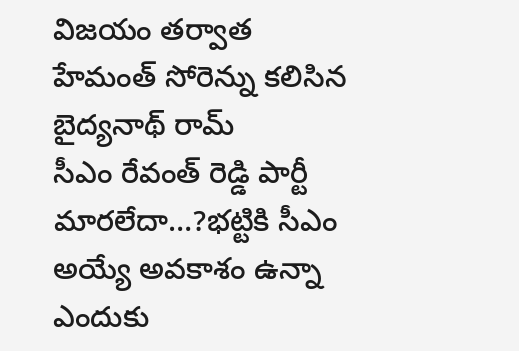విజయం తర్వాత హేమంత్ సోరెన్ను కలిసిన బైద్యనాథ్ రామ్
సీఎం రేవంత్ రెడ్డి పార్టీ మారలేదా…?భట్టికి సీఎం అయ్యే అవకాశం ఉన్నా ఎందుకు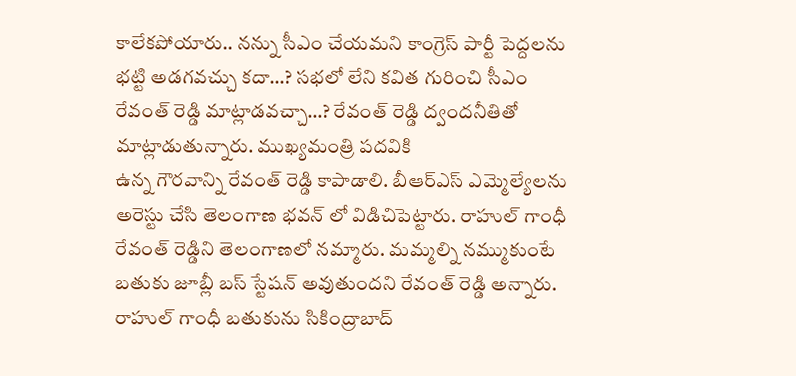కాలేకపోయారు.. నన్ను సీఎం చేయమని కాంగ్రెస్ పార్టీ పెద్దలను భట్టి అడగవచ్చు కదా…? సభలో లేని కవిత గురించి సీఎం రేవంత్ రెడ్డి మాట్లాడవచ్చా…? రేవంత్ రెడ్డి ద్వందనీతితో మాట్లాడుతున్నారు. ముఖ్యమంత్రి పదవికి
ఉన్న గౌరవాన్ని రేవంత్ రెడ్డి కాపాడాలి. బీఆర్ఎస్ ఎమ్మెల్యేలను అరెస్టు చేసి తెలంగాణ భవన్ లో విడిచిపెట్టారు. రాహుల్ గాంధీ రేవంత్ రెడ్డిని తెలంగాణలో నమ్మారు. మమ్మల్ని నమ్ముకుంటే బతుకు జూబ్లీ బస్ స్టేషన్ అవుతుందని రేవంత్ రెడ్డి అన్నారు. రాహుల్ గాంధీ బతుకును సికింద్రాబాద్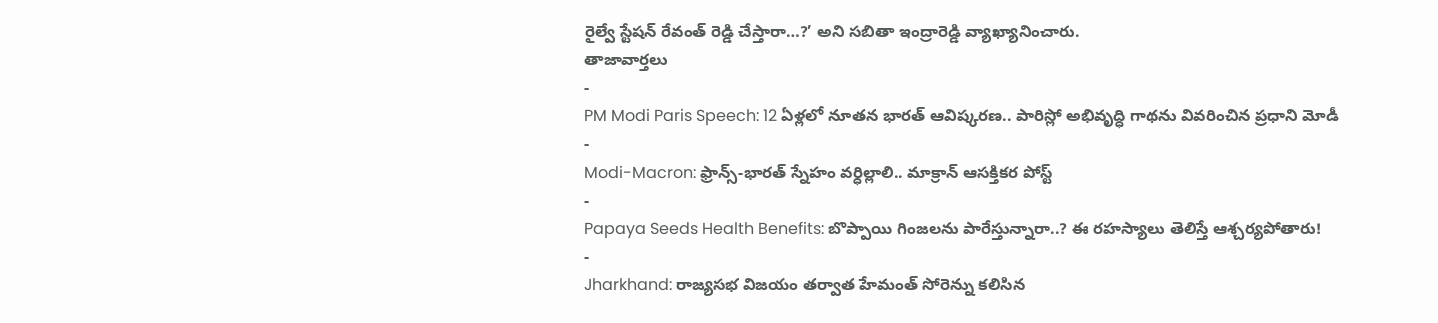రైల్వే స్టేషన్ రేవంత్ రెడ్డి చేస్తారా…?’ అని సబితా ఇంద్రారెడ్డి వ్యాఖ్యానించారు.
తాజావార్తలు
-
PM Modi Paris Speech: 12 ఏళ్లలో నూతన భారత్ ఆవిష్కరణ.. పారిస్లో అభివృద్ధి గాథను వివరించిన ప్రధాని మోడీ
-
Modi-Macron: ఫ్రాన్స్-భారత్ స్నేహం వర్ధిల్లాలి.. మాక్రాన్ ఆసక్తికర పోస్ట్
-
Papaya Seeds Health Benefits: బొప్పాయి గింజలను పారేస్తున్నారా..? ఈ రహస్యాలు తెలిస్తే ఆశ్చర్యపోతారు!
-
Jharkhand: రాజ్యసభ విజయం తర్వాత హేమంత్ సోరెన్ను కలిసిన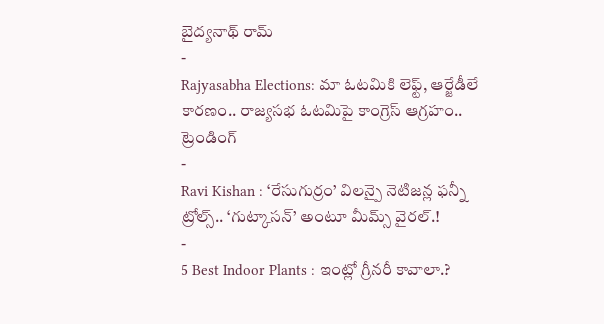బైద్యనాథ్ రామ్
-
Rajyasabha Elections: మా ఓటమికి లెఫ్ట్, ఆర్జేడీలే కారణం.. రాజ్యసభ ఓటమిపై కాంగ్రెస్ ఆగ్రహం..
ట్రెండింగ్
-
Ravi Kishan : ‘రేసుగుర్రం’ విలన్పై నెటిజన్ల ఫన్నీ ట్రోల్స్.. ‘గుట్కాసన్’ అంటూ మీమ్స్ వైరల్.!
-
5 Best Indoor Plants : ఇంట్లో గ్రీనరీ కావాలా.?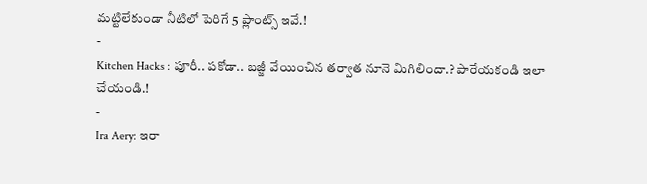మట్టిలేకుండా నీటిలో పెరిగే 5 ప్లాంట్స్ ఇవే.!
-
Kitchen Hacks : పూరీ.. పకోడా.. బజ్జీ వేయించిన తర్వాత నూనె మిగిలిందా.? పారేయకండి ఇలా చేయండి.!
-
Ira Aery: ఇరా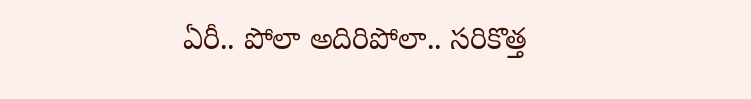ఏరీ.. పోలా అదిరిపోలా.. సరికొత్త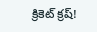క్రికెట్ క్రష్!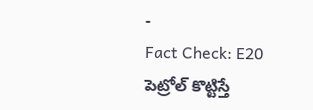-
Fact Check: E20 పెట్రోల్ కొట్టిస్తే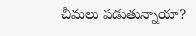చీమలు పడుతున్నాయా?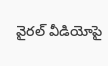వైరల్ వీడియోపై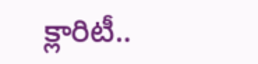క్లారిటీ..